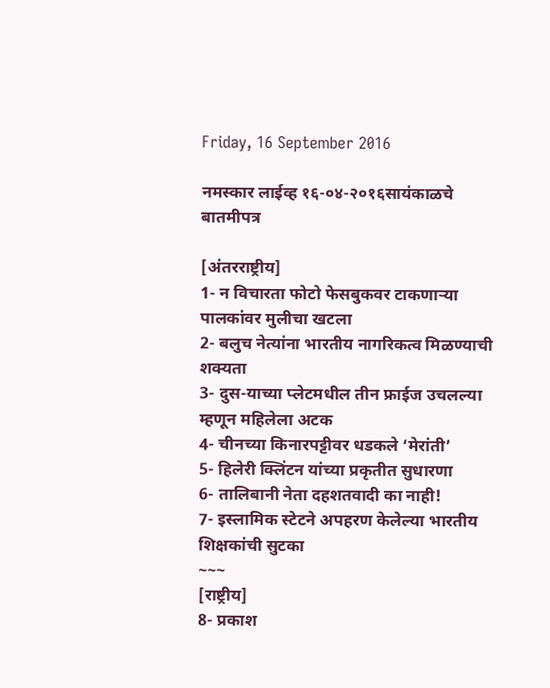Friday, 16 September 2016

नमस्कार लाईव्ह १६-०४-२०१६सायंकाळचे बातमीपत्र

[अंतरराष्ट्रीय]
1- न विचारता फोटो फेसबुकवर टाकणाऱ्या पालकांवर मुलीचा खटला
2- बलुच नेत्यांना भारतीय नागरिकत्व मिळण्याची शक्यता
3- दुस-याच्या प्लेटमधील तीन फ्राईज उचलल्या म्हणून महिलेला अटक
4- चीनच्या किनारपट्टीवर धडकले ‘मेरांती’
5- हिलेरी क्लिंटन यांच्या प्रकृतीत सुधारणा
6- तालिबानी नेता दहशतवादी का नाही!
7- इस्लामिक स्टेटने अपहरण केलेल्या भारतीय शिक्षकांची सुटका
~~~
[राष्ट्रीय]
8- प्रकाश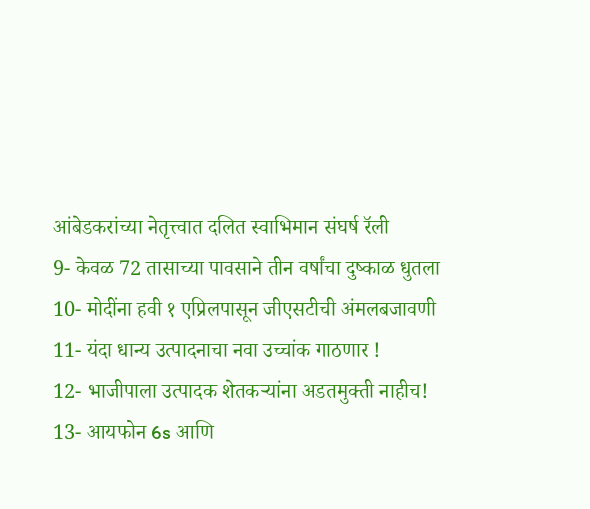आंबेडकरांच्या नेतृत्त्वात दलित स्वाभिमान संघर्ष रॅली
9- केवळ 72 तासाच्या पावसाने तीन वर्षांचा दुष्काळ धुतला
10- मोदींना हवी १ एप्रिलपासून जीएसटीची अंमलबजावणी
11- यंदा धान्य उत्पादनाचा नवा उच्चांक गाठणार !
12- भाजीपाला उत्पादक शेतकऱ्यांना अडतमुक्ती नाहीच!
13- आयफोन 6s आणि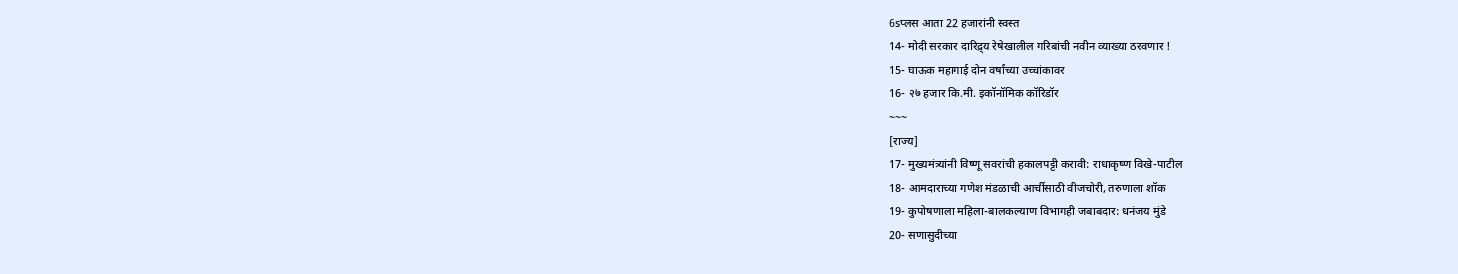6sप्लस आता 22 हजारांनी स्वस्त
14- मोदी सरकार दारिद्र्य रेषेखालील गरिबांची नवीन व्याख्या ठरवणार !
15- घाऊक महागाई दोन वर्षांच्या उच्चांकावर
16- २७ हजार कि.मी. इकॉनॉमिक कॉरिडॉर
~~~
[राज्य]
17- मुख्यमंत्र्यांनी विष्णू सवरांची हकालपट्टी करावी: राधाकृष्ण विखे-पाटील
18- आमदाराच्या गणेश मंडळाची आर्चीसाठी वीजचोरी, तरुणाला शॉक
19- कुपोषणाला महिला-बालकल्याण विभागही जबाबदार: धनंजय मुंडे
20- सणासुदीच्या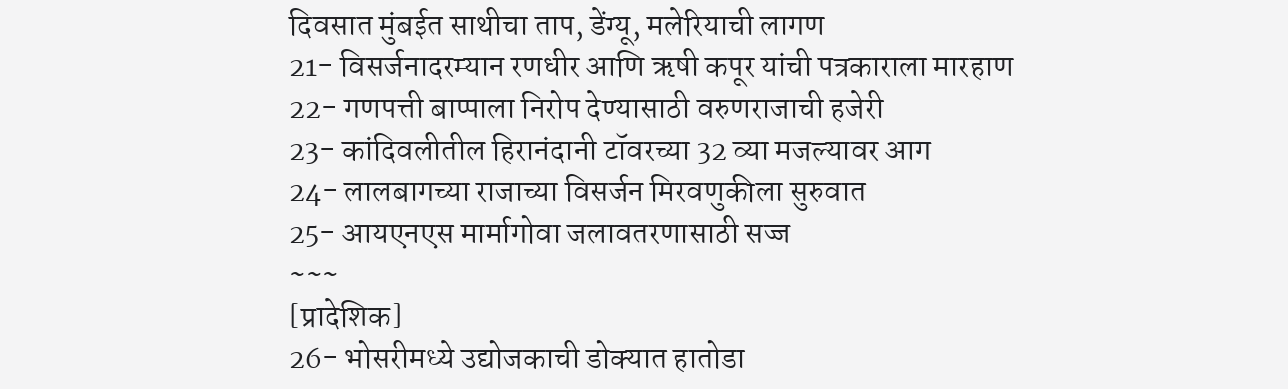दिवसात मुंबईत साथीचा ताप, डेंग्यू, मलेरियाची लागण
21- विसर्जनादरम्यान रणधीर आणि ऋषी कपूर यांची पत्रकाराला मारहाण
22- गणपत्ती बाप्पाला निरोप देण्यासाठी वरुणराजाची हजेरी
23- कांदिवलीतील हिरानंदानी टॉवरच्या 32 व्या मजल्यावर आग
24- लालबागच्या राजाच्या विसर्जन मिरवणुकीला सुरुवात
25- आयएनएस मार्मागोवा जलावतरणासाठी सज्ज
~~~
[प्रादेशिक]
26- भोसरीमध्ये उद्योजकाची डोक्यात हातोडा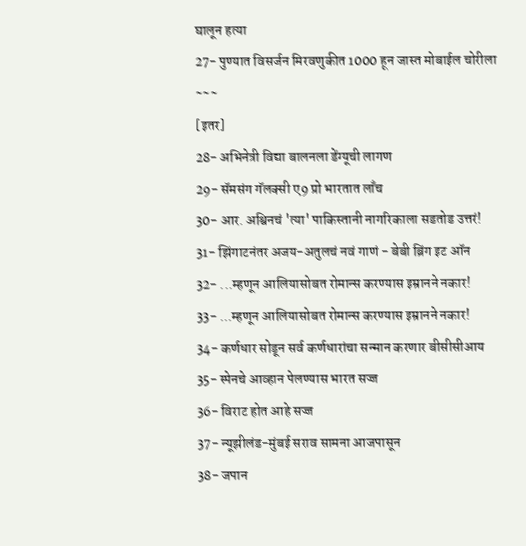घालून हत्या
27- पुण्यात विसर्जन मिरवणुकीत 1000 हून जास्त मोबाईल चोरीला
~~~
[इतर]
28- अभिनेत्री विद्या बालनला डेंग्यूची लागण
29- सॅमसंग गॅलक्सी ए9 प्रो भारतात लाँच
30- आर. अश्विनचं 'त्या' पाकिस्तानी नागरिकाला सडतोड उत्तरं!
31- झिंगाटनंतर अजय-अतुलचं नवं गाणं - बेबी ब्रिंग इट ऑन
32- ...म्हणून आलियासोबत रोमान्स करण्यास इम्रानने नकार!
33- ...म्हणून आलियासोबत रोमान्स करण्यास इम्रानने नकार!
34- कर्णधार सोडून सर्व कर्णधारांचा सन्मान करणार बीसीसीआय
35- स्पेनचे आव्हान पेलण्यास भारत सज्ज
36- विराट होत आहे सज्ज
37- न्यूझीलंड-मुंबई सराव सामना आजपासून
38- जपान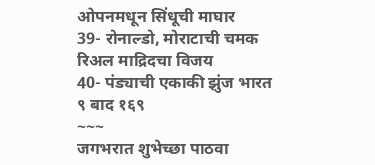ओपनमधून सिंधूची माघार
39- रोनाल्डो, मोराटाची चमक रिअल माद्रिदचा विजय
40- पंड्याची एकाकी झुंज भारत ९ बाद १६९
~~~
जगभरात शुभेच्छा पाठवा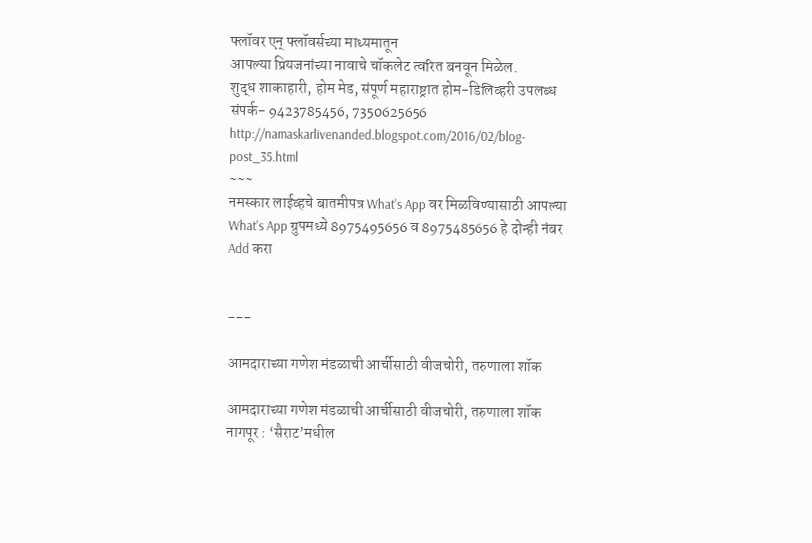फ्लॉवर एन् फ्लॉवर्सच्या माध्यमातून
आपल्या प्रियजनांच्या नावाचे चॉकलेट त्वरित बनवून मिळेल.
शुद्ध शाकाहारी, होम मेड, संपूर्ण महाराष्ट्रात होम-डिलिव्हरी उपलब्ध
संपर्क- 9423785456, 7350625656
http://namaskarlivenanded.blogspot.com/2016/02/blog-post_35.html
~~~
नमस्कार लाईव्हचे बातमीपत्र What's App वर मिळविण्यासाठी आपल्या What's App ग्रुपमध्ये 8975495656 व 8975485656 हे दोन्ही नंबर Add करा


---

आमदाराच्या गणेश मंडळाची आर्चीसाठी वीजचोरी, तरुणाला शॉक

आमदाराच्या गणेश मंडळाची आर्चीसाठी वीजचोरी, तरुणाला शॉक
नागपूर : ‘सैराट’मधील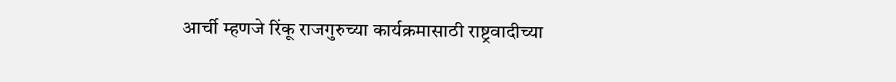आर्ची म्हणजे रिंकू राजगुरुच्या कार्यक्रमासाठी राष्ट्रवादीच्या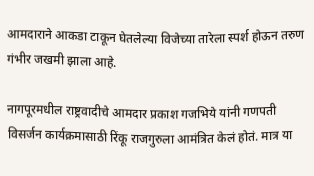आमदाराने आकडा टाकून घेतलेल्या विजेच्या तारेला स्पर्श होऊन तरुण गंभीर जखमी झाला आहे.

नागपूरमधील राष्ट्रवादीचे आमदार प्रकाश गजभिये यांनी गणपती विसर्जन कार्यक्रमासाठी रिंकू राजगुरुला आमंत्रित केलं होतं. मात्र या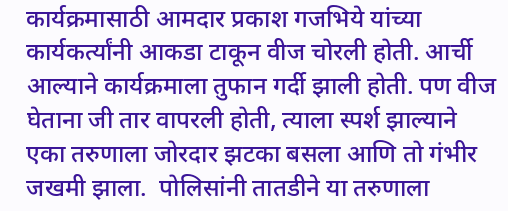कार्यक्रमासाठी आमदार प्रकाश गजभिये यांच्या कार्यकर्त्यांनी आकडा टाकून वीज चोरली होती. आर्ची आल्याने कार्यक्रमाला तुफान गर्दी झाली होती. पण वीज घेताना जी तार वापरली होती, त्याला स्पर्श झाल्याने एका तरुणाला जोरदार झटका बसला आणि तो गंभीर जखमी झाला.  पोलिसांनी तातडीने या तरुणाला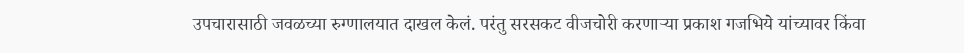उपचारासाठी जवळच्या रुग्णालयात दाखल केलं. परंतु सरसकट वीजचोरी करणाऱ्या प्रकाश गजभिये यांच्यावर किंवा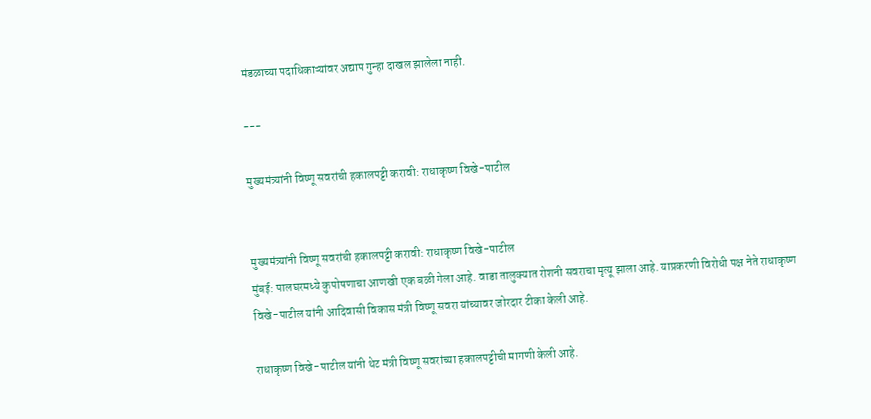मंडळाच्या पदाधिकाऱ्यांवर अद्याप गुन्हा दाखल झालेला नाही.

---

मुख्यमंत्र्यांनी विष्णू सवरांची हकालपट्टी करावी: राधाकृष्ण विखे-पाटील


मुख्यमंत्र्यांनी विष्णू सवरांची हकालपट्टी करावी: राधाकृष्ण विखे-पाटील
मुंबई: पालघरमध्ये कुपोषणाचा आणखी एक बळी गेला आहे. वाडा तालुक्यात रोशनी सवराचा मृत्यू झाला आहे. याप्रकरणी विरोधी पक्ष नेते राधाकृष्ण विखे-पाटील यांनी आदिवासी विकास मंत्री विष्णू सवरा यांच्यावर जोरदार टीका केली आहे.

राधाकृष्ण विखे-पाटील यांनी थेट मंत्री विष्णू सवरांच्या हकालपट्टीची मागणी केली आहे.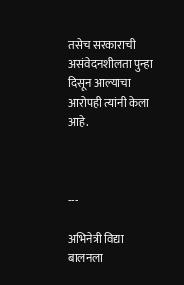तसेच सरकाराची असंवेदनशीलता पुन्हा दिसून आल्याचा आरोपही त्यांनी केला आहे.



---

अभिनेत्री विद्या बालनला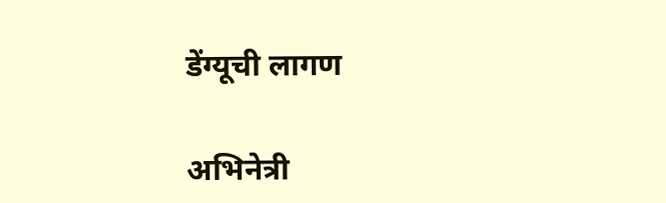डेंग्यूची लागण

अभिनेत्री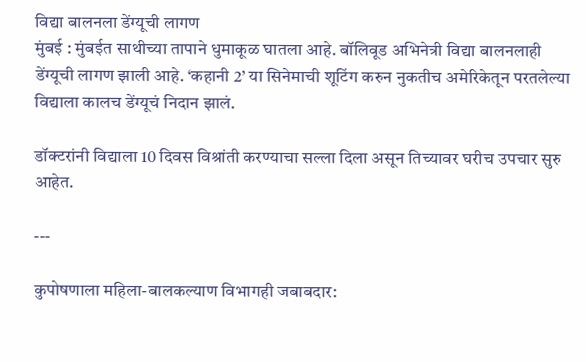विद्या बालनला डेंग्यूची लागण
मुंबई : मुंबईत साथीच्या तापाने धुमाकूळ घातला आहे. बॉलिवूड अभिनेत्री विद्या बालनलाही डेंग्यूची लागण झाली आहे. ‘कहानी 2’ या सिनेमाची शूटिंग करुन नुकतीच अमेरिकेतून परतलेल्या विद्याला कालच डेंग्यूचं निदान झालं.

डॉक्टरांनी विद्याला 10 दिवस विश्रांती करण्याचा सल्ला दिला असून तिच्यावर घरीच उपचार सुरु आहेत.

---

कुपोषणाला महिला-बालकल्याण विभागही जबाबदार: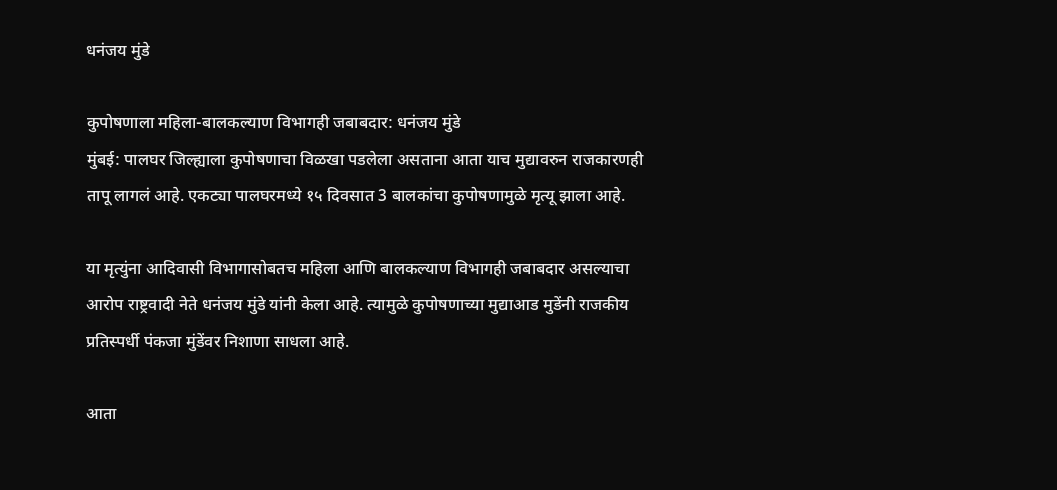धनंजय मुंडे

कुपोषणाला महिला-बालकल्याण विभागही जबाबदार: धनंजय मुंडे
मुंबई: पालघर जिल्ह्याला कुपोषणाचा विळखा पडलेला असताना आता याच मुद्यावरुन राजकारणही तापू लागलं आहे. एकट्या पालघरमध्ये १५ दिवसात 3 बालकांचा कुपोषणामुळे मृत्यू झाला आहे.

या मृत्युंना आदिवासी विभागासोबतच महिला आणि बालकल्याण विभागही जबाबदार असल्याचा आरोप राष्ट्रवादी नेते धनंजय मुंडे यांनी केला आहे. त्यामुळे कुपोषणाच्या मुद्याआड मुडेंनी राजकीय प्रतिस्पर्धी पंकजा मुंडेंवर निशाणा साधला आहे.

आता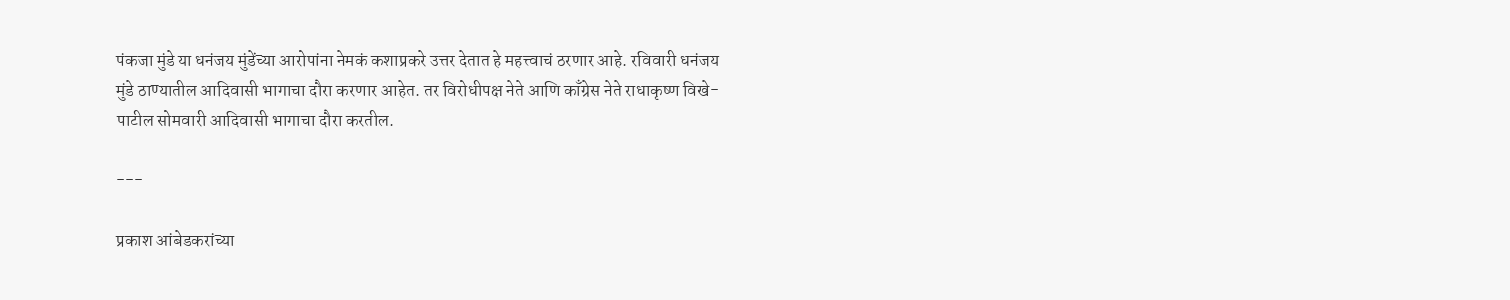पंकजा मुंडे या धनंजय मुंडेंच्या आरोपांना नेमकं कशाप्रकरे उत्तर देतात हे महत्त्वाचं ठरणार आहे. रविवारी धनंजय मुंडे ठाण्यातील आदिवासी भागाचा दौरा करणार आहेत. तर विरोधीपक्ष नेते आणि काँग्रेस नेते राधाकृष्ण विखे-पाटील सोमवारी आदिवासी भागाचा दौरा करतील.

---

प्रकाश आंबेडकरांच्या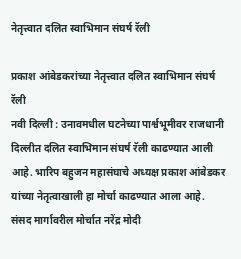नेतृत्त्वात दलित स्वाभिमान संघर्ष रॅली

प्रकाश आंबेडकरांच्या नेतृत्त्वात दलित स्वाभिमान संघर्ष रॅली
नवी दिल्ली : उनावमधील घटनेच्या पार्श्वभूमीवर राजधानी दिल्लीत दलित स्वाभिमान संघर्ष रॅली काढण्यात आली आहे. भारिप बहुजन महासंघाचे अध्यक्ष प्रकाश आंबेडकर यांच्या नेतृत्वाखाली हा मोर्चा काढण्यात आला आहे.
संसद मार्गावरील मोर्चात नरेंद्र मोदी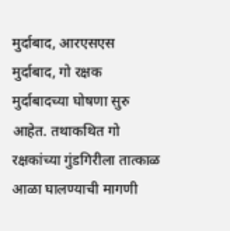मुर्दाबाद, आरएसएस मुर्दाबाद, गो रक्षक मुर्दाबादच्या घोषणा सुरु आहेत. तथाकथित गो रक्षकांच्या गुंडगिरीला तात्काळ आळा घालण्याची मागणी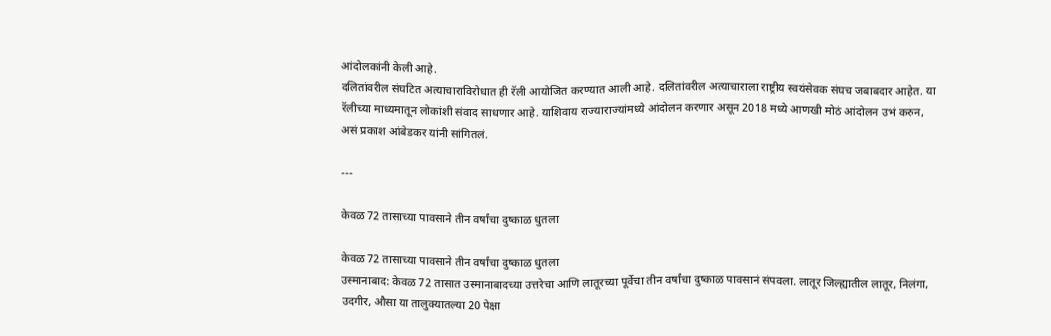आंदोलकांनी केली आहे.
दलितांवरील संघटित अत्याचाराविरोधात ही रॅली आयोजित करण्यात आली आहे. दलितांवरील अत्याचाराला राष्ट्रीय स्वयंसेवक संघच जबाबदार आहेत. या रॅलीच्या माध्यमातून लोकांशी संवाद साधणार आहे. याशिवाय राज्याराज्यांमध्ये आंदोलन करणार असून 2018 मध्ये आणखी मोठं आंदोलन उभं करुन, असं प्रकाश आंबेडकर यांनी सांगितलं.

---

केवळ 72 तासाच्या पावसाने तीन वर्षांचा दुष्काळ धुतला

केवळ 72 तासाच्या पावसाने तीन वर्षांचा दुष्काळ धुतला
उस्मानाबाद: केवळ 72 तासात उस्मानाबादच्या उत्तरेचा आणि लातूरच्या पूर्वेचा तीन वर्षांचा दुष्काळ पावसानं संपवला. लातूर जिल्ह्यातील लातूर, निलंगा, उदगीर, औसा या तालुक्यातल्या 20 पेक्षा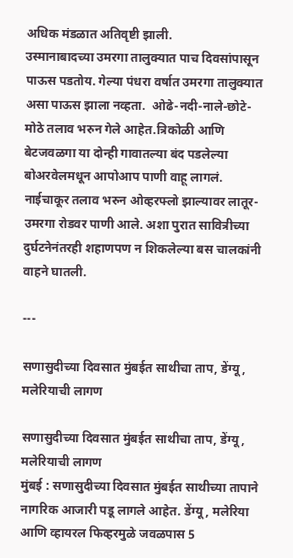अधिक मंडळात अतिवृष्टी झाली.
उस्मानाबादच्या उमरगा तालुक्यात पाच दिवसांपासून पाऊस पडतोय. गेल्या पंधरा वर्षात उमरगा तालुक्यात असा पाऊस झाला नव्हता.  ओढे-नदी-नाले-छोटे-मोठे तलाव भरुन गेले आहेत.त्रिकोळी आणि बेटजवळगा या दोन्ही गावातल्या बंद पडलेल्या बोअरवेलमधून आपोआप पाणी वाहू लागलं.
नाईचाकूर तलाव भरुन ओव्हरफ्लो झाल्यावर लातूर-उमरगा रोडवर पाणी आले. अशा पुरात सावित्रीच्या दुर्घटनेनंतरही शहाणपण न शिकलेल्या बस चालकांनी वाहने घातली.

---

सणासुदीच्या दिवसात मुंबईत साथीचा ताप, डेंग्यू, मलेरियाची लागण

सणासुदीच्या दिवसात मुंबईत साथीचा ताप, डेंग्यू, मलेरियाची लागण
मुंबई : सणासुदीच्या दिवसात मुंबईत साथीच्या तापाने नागरिक आजारी पडू लागले आहेत. डेंग्यू, मलेरिया आणि व्हायरल फिव्हरमुळे जवळपास 5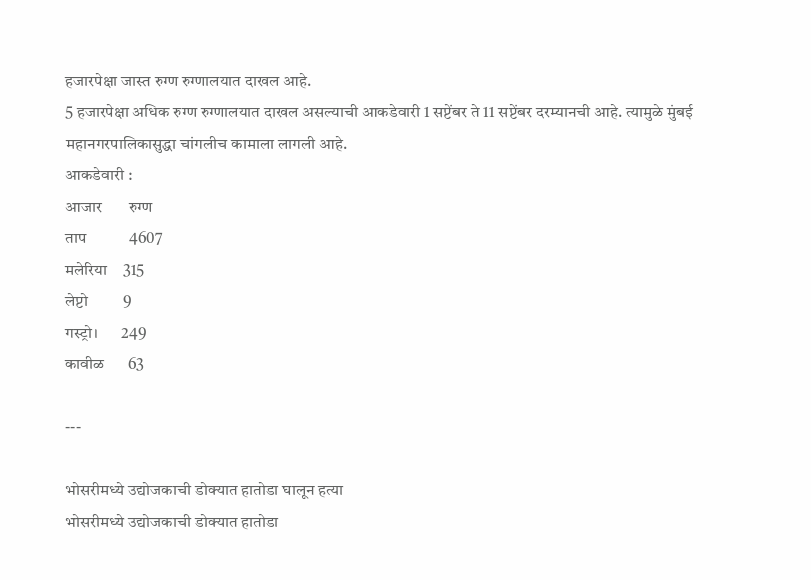हजारपेक्षा जास्त रुग्ण रुग्णालयात दाखल आहे.
5 हजारपेक्षा अधिक रुग्ण रुग्णालयात दाखल असल्याची आकडेवारी 1 सप्टेंबर ते 11 सप्टेंबर दरम्यानची आहे. त्यामुळे मुंबई महानगरपालिकासुद्धा चांगलीच कामाला लागली आहे.
आकडेवारी :
आजार       रुग्ण
ताप           4607
मलेरिया    315
लेप्टो         9
गस्ट्रो।       249
कावीळ      63

---

भोसरीमध्ये उद्योजकाची डोक्यात हातोडा घालून हत्या
भोसरीमध्ये उद्योजकाची डोक्यात हातोडा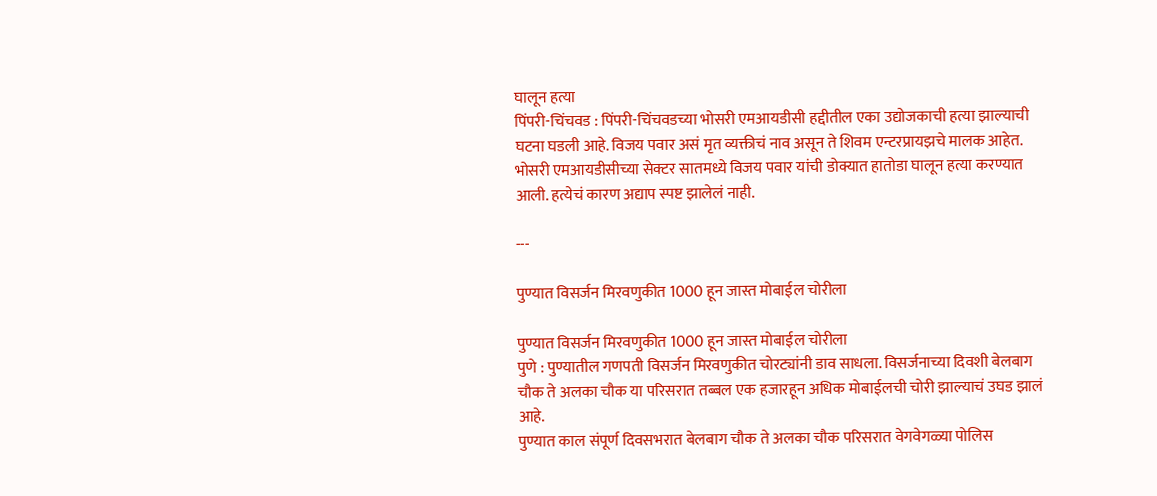घालून हत्या
पिंपरी-चिंचवड : पिंपरी-चिंचवडच्या भोसरी एमआयडीसी हद्दीतील एका उद्योजकाची हत्या झाल्याची घटना घडली आहे. विजय पवार असं मृत व्यक्तीचं नाव असून ते शिवम एन्टरप्रायझचे मालक आहेत.
भोसरी एमआयडीसीच्या सेक्टर सातमध्ये विजय पवार यांची डोक्यात हातोडा घालून हत्या करण्यात आली. हत्येचं कारण अद्याप स्पष्ट झालेलं नाही.

---

पुण्यात विसर्जन मिरवणुकीत 1000 हून जास्त मोबाईल चोरीला

पुण्यात विसर्जन मिरवणुकीत 1000 हून जास्त मोबाईल चोरीला
पुणे : पुण्यातील गणपती विसर्जन मिरवणुकीत चोरट्यांनी डाव साधला. विसर्जनाच्या दिवशी बेलबाग चौक ते अलका चौक या परिसरात तब्बल एक हजारहून अधिक मोबाईलची चोरी झाल्याचं उघड झालं आहे.
पुण्यात काल संपूर्ण दिवसभरात बेलबाग चौक ते अलका चौक परिसरात वेगवेगळ्या पोलिस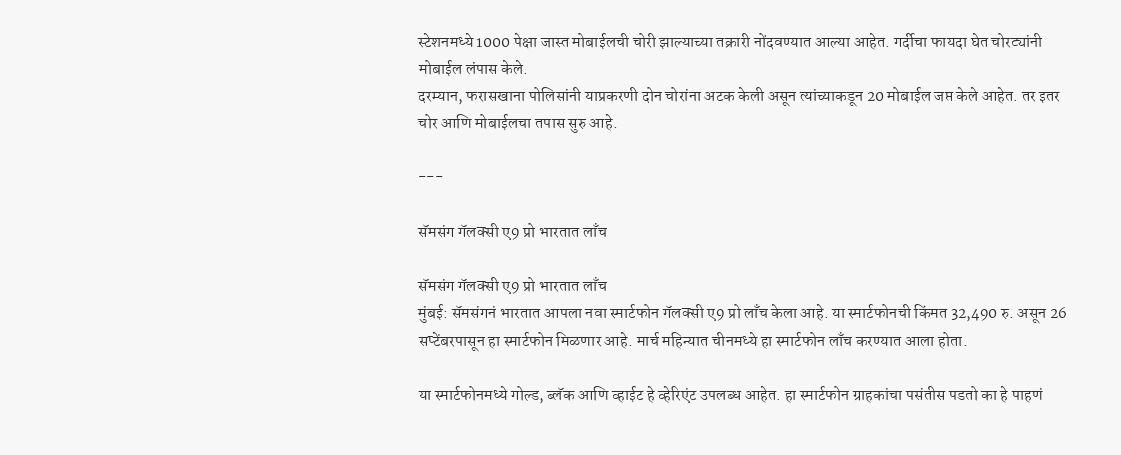स्टेशनमध्ये 1000 पेक्षा जास्त मोबाईलची चोरी झाल्याच्या तक्रारी नोंदवण्यात आल्या आहेत. गर्दीचा फायदा घेत चोरट्यांनी मोबाईल लंपास केले.
दरम्यान, फरासखाना पोलिसांनी याप्रकरणी दोन चोरांना अटक केली असून त्यांच्याकडून 20 मोबाईल जप्त केले आहेत. तर इतर चोर आणि मोबाईलचा तपास सुरु आहे.

---

सॅमसंग गॅलक्सी ए9 प्रो भारतात लाँच

सॅमसंग गॅलक्सी ए9 प्रो भारतात लाँच
मुंबई: सॅमसंगनं भारतात आपला नवा स्मार्टफोन गॅलक्सी ए9 प्रो लाँच केला आहे. या स्मार्टफोनची किंमत 32,490 रु. असून 26 सप्टेंबरपासून हा स्मार्टफोन मिळणार आहे. मार्च महिन्यात चीनमध्ये हा स्मार्टफोन लाँच करण्यात आला होता.

या स्मार्टफोनमध्ये गोल्ड, ब्लॅक आणि व्हाईट हे व्हेरिएंट उपलब्ध आहेत. हा स्मार्टफोन ग्राहकांचा पसंतीस पडतो का हे पाहणं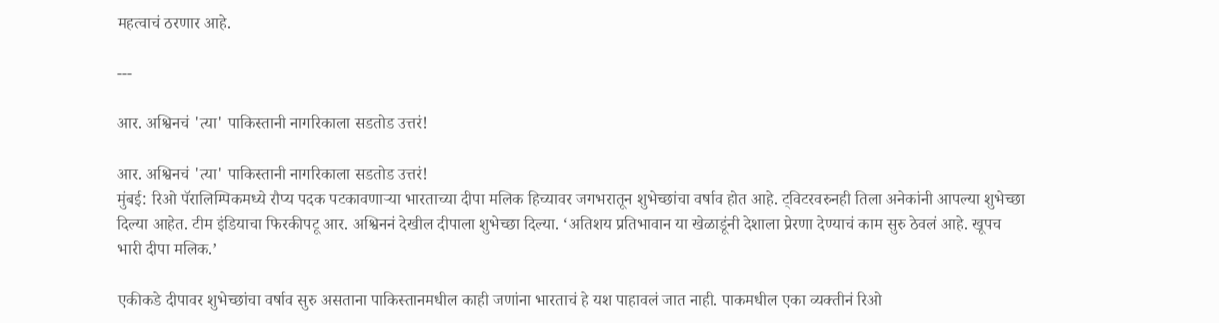महत्वाचं ठरणार आहे.

---

आर. अश्विनचं 'त्या' पाकिस्तानी नागरिकाला सडतोड उत्तरं!

आर. अश्विनचं 'त्या' पाकिस्तानी नागरिकाला सडतोड उत्तरं!
मुंबई: रिओ पॅरालिम्पिकमध्ये रौप्य पदक पटकावणाऱ्या भारताच्या दीपा मलिक हिच्यावर जगभरातून शुभेच्छांचा वर्षाव होत आहे. ट्विटरवरुनही तिला अनेकांनी आपल्या शुभेच्छा दिल्या आहेत. टीम इंडियाचा फिरकीपटू आर. अश्विननं देखील दीपाला शुभेच्छा दिल्या. ‘अतिशय प्रतिभावान या खेळाडूंनी देशाला प्रेरणा देण्याचं काम सुरु ठेवलं आहे. खूपच भारी दीपा मलिक.’

एकीकडे दीपावर शुभेच्छांचा वर्षाव सुरु असताना पाकिस्तानमधील काही जणांना भारताचं हे यश पाहावलं जात नाही. पाकमधील एका व्यक्तीनं रिओ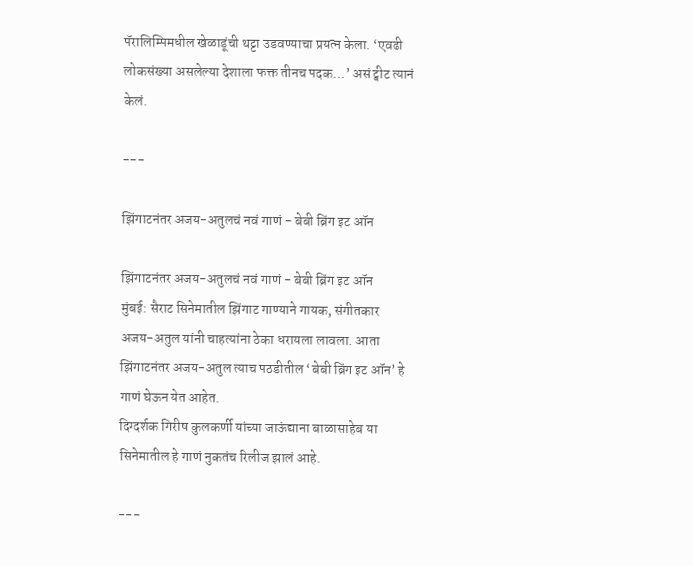पॅरालिम्पिमधील खेळाडूंची थट्टा उडवण्याचा प्रयत्न केला. ‘एवढी लोकसंख्या असलेल्या देशाला फक्त तीनच पदक…’ असं ट्वीट त्यानं केलं.

---

झिंगाटनंतर अजय-अतुलचं नवं गाणं - बेबी ब्रिंग इट ऑन

झिंगाटनंतर अजय-अतुलचं नवं गाणं - बेबी ब्रिंग इट ऑन
मुंबई: सैराट सिनेमातील झिंगाट गाण्याने गायक, संगीतकार अजय-अतुल यांनी चाहत्यांना ठेका धरायला लावला. आता झिंगाटनंतर अजय-अतुल त्याच पठडीतील ‘बेबी ब्रिंग इट ऑन’ हे गाणं घेऊन येत आहेत.
दिग्दर्शक गिरीष कुलकर्णी यांच्या जाऊंद्याना बाळासाहेब या सिनेमातील हे गाणं नुकतंच रिलीज झालं आहे.

---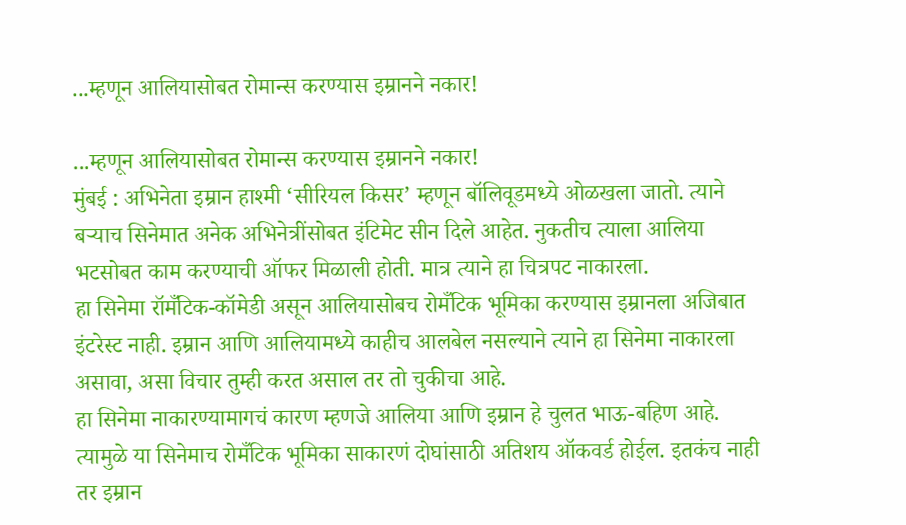...म्हणून आलियासोबत रोमान्स करण्यास इम्रानने नकार!

...म्हणून आलियासोबत रोमान्स करण्यास इम्रानने नकार!
मुंबई : अभिनेता इम्रान हाश्मी ‘सीरियल किसर’ म्हणून बॉलिवूडमध्ये ओळखला जातो. त्याने बऱ्याच सिनेमात अनेक अभिनेत्रींसोबत इंटिमेट सीन दिले आहेत. नुकतीच त्याला आलिया भटसोबत काम करण्याची ऑफर मिळाली होती. मात्र त्याने हा चित्रपट नाकारला.
हा सिनेमा रॉमँटिक-कॉमेडी असून आलियासोबच रोमँटिक भूमिका करण्यास इम्रानला अजिबात इंटरेस्ट नाही. इम्रान आणि आलियामध्ये काहीच आलबेल नसल्याने त्याने हा सिनेमा नाकारला असावा, असा विचार तुम्ही करत असाल तर तो चुकीचा आहे.
हा सिनेमा नाकारण्यामागचं कारण म्हणजे आलिया आणि इम्रान हे चुलत भाऊ-बहिण आहे. त्यामुळे या सिनेमाच रोमँटिक भूमिका साकारणं दोघांसाठी अतिशय ऑकवर्ड होईल. इतकंच नाही तर इम्रान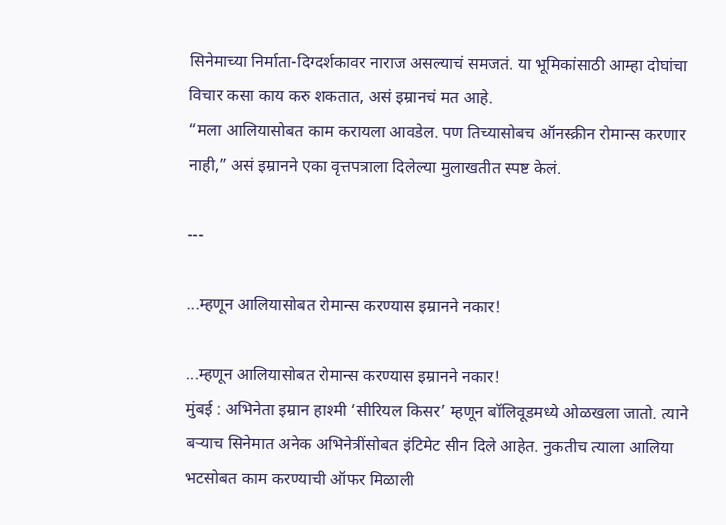सिनेमाच्या निर्माता-दिग्दर्शकावर नाराज असल्याचं समजतं. या भूमिकांसाठी आम्हा दोघांचा विचार कसा काय करु शकतात, असं इम्रानचं मत आहे.
“मला आलियासोबत काम करायला आवडेल. पण तिच्यासोबच ऑनस्क्रीन रोमान्स करणार नाही,” असं इम्रानने एका वृत्तपत्राला दिलेल्या मुलाखतीत स्पष्ट केलं.

---

...म्हणून आलियासोबत रोमान्स करण्यास इम्रानने नकार!

...म्हणून आलियासोबत रोमान्स करण्यास इम्रानने नकार!
मुंबई : अभिनेता इम्रान हाश्मी ‘सीरियल किसर’ म्हणून बॉलिवूडमध्ये ओळखला जातो. त्याने बऱ्याच सिनेमात अनेक अभिनेत्रींसोबत इंटिमेट सीन दिले आहेत. नुकतीच त्याला आलिया भटसोबत काम करण्याची ऑफर मिळाली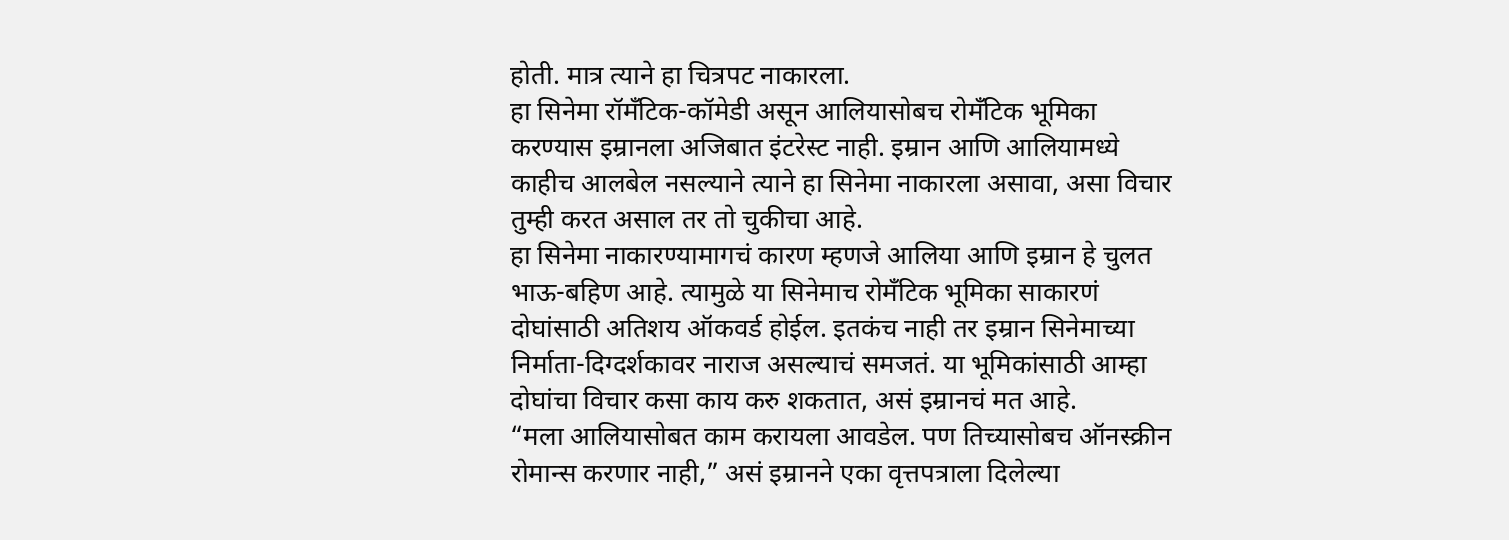होती. मात्र त्याने हा चित्रपट नाकारला.
हा सिनेमा रॉमँटिक-कॉमेडी असून आलियासोबच रोमँटिक भूमिका करण्यास इम्रानला अजिबात इंटरेस्ट नाही. इम्रान आणि आलियामध्ये काहीच आलबेल नसल्याने त्याने हा सिनेमा नाकारला असावा, असा विचार तुम्ही करत असाल तर तो चुकीचा आहे.
हा सिनेमा नाकारण्यामागचं कारण म्हणजे आलिया आणि इम्रान हे चुलत भाऊ-बहिण आहे. त्यामुळे या सिनेमाच रोमँटिक भूमिका साकारणं दोघांसाठी अतिशय ऑकवर्ड होईल. इतकंच नाही तर इम्रान सिनेमाच्या निर्माता-दिग्दर्शकावर नाराज असल्याचं समजतं. या भूमिकांसाठी आम्हा दोघांचा विचार कसा काय करु शकतात, असं इम्रानचं मत आहे.
“मला आलियासोबत काम करायला आवडेल. पण तिच्यासोबच ऑनस्क्रीन रोमान्स करणार नाही,” असं इम्रानने एका वृत्तपत्राला दिलेल्या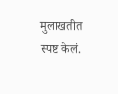मुलाखतीत स्पष्ट केलं.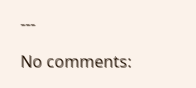---

No comments: